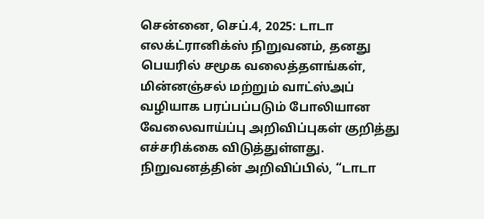சென்னை, செப்.4, 2025: டாடா எலக்ட்ரானிக்ஸ் நிறுவனம், தனது பெயரில் சமூக வலைத்தளங்கள், மின்னஞ்சல் மற்றும் வாட்ஸ்அப் வழியாக பரப்பப்படும் போலியான வேலைவாய்ப்பு அறிவிப்புகள் குறித்து எச்சரிக்கை விடுத்துள்ளது.
நிறுவனத்தின் அறிவிப்பில், “டாடா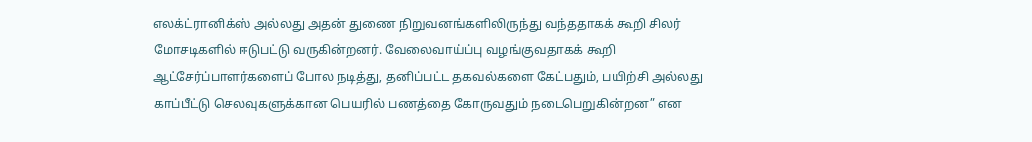எலக்ட்ரானிக்ஸ் அல்லது அதன் துணை நிறுவனங்களிலிருந்து வந்ததாகக் கூறி சிலர் மோசடிகளில் ஈடுபட்டு வருகின்றனர். வேலைவாய்ப்பு வழங்குவதாகக் கூறி ஆட்சேர்ப்பாளர்களைப் போல நடித்து, தனிப்பட்ட தகவல்களை கேட்பதும், பயிற்சி அல்லது காப்பீட்டு செலவுகளுக்கான பெயரில் பணத்தை கோருவதும் நடைபெறுகின்றன” என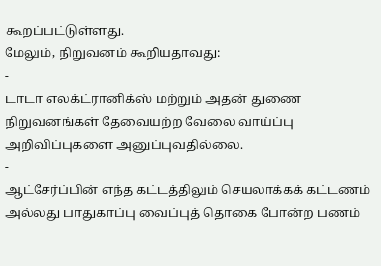கூறப்பட்டுள்ளது.
மேலும், நிறுவனம் கூறியதாவது:
-
டாடா எலக்ட்ரானிக்ஸ் மற்றும் அதன் துணை நிறுவனங்கள் தேவையற்ற வேலை வாய்ப்பு அறிவிப்புகளை அனுப்புவதில்லை.
-
ஆட்சேர்ப்பின் எந்த கட்டத்திலும் செயலாக்கக் கட்டணம் அல்லது பாதுகாப்பு வைப்புத் தொகை போன்ற பணம்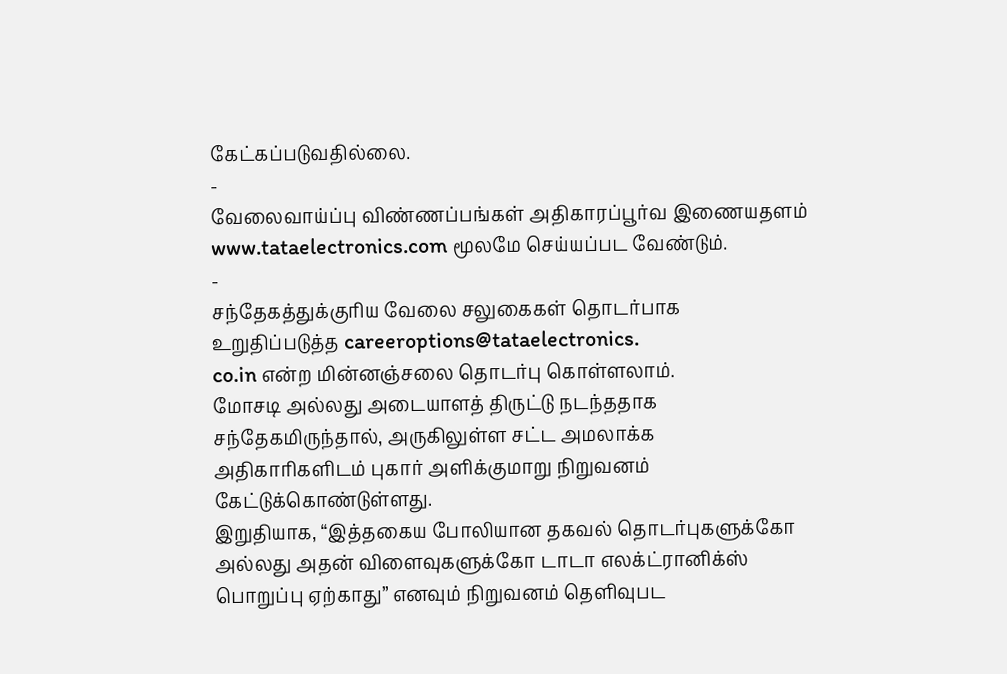கேட்கப்படுவதில்லை.
-
வேலைவாய்ப்பு விண்ணப்பங்கள் அதிகாரப்பூர்வ இணையதளம் www.tataelectronics.com மூலமே செய்யப்பட வேண்டும்.
-
சந்தேகத்துக்குரிய வேலை சலுகைகள் தொடர்பாக உறுதிப்படுத்த careeroptions@tataelectronics.
co.in என்ற மின்னஞ்சலை தொடர்பு கொள்ளலாம்.
மோசடி அல்லது அடையாளத் திருட்டு நடந்ததாக சந்தேகமிருந்தால், அருகிலுள்ள சட்ட அமலாக்க அதிகாரிகளிடம் புகார் அளிக்குமாறு நிறுவனம் கேட்டுக்கொண்டுள்ளது.
இறுதியாக, “இத்தகைய போலியான தகவல் தொடர்புகளுக்கோ அல்லது அதன் விளைவுகளுக்கோ டாடா எலக்ட்ரானிக்ஸ் பொறுப்பு ஏற்காது” எனவும் நிறுவனம் தெளிவுபட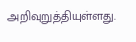அறிவுறுத்தியுள்ளது.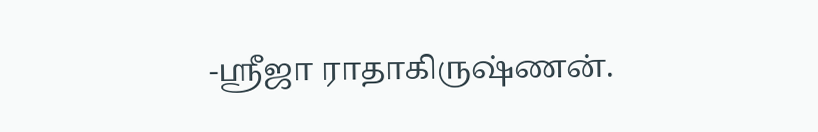-ஸ்ரீஜா ராதாகிருஷ்ணன்.